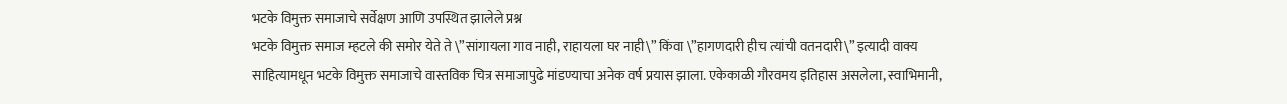भटके विमुक्त समाजाचे सर्वेक्षण आणि उपस्थित झालेले प्रश्न
भटके विमुक्त समाज म्हटले की समोर येते ते \”सांगायला गाव नाही, राहायला घर नाही\” किंवा \”हागणदारी हीच त्यांची वतनदारी\” इत्यादी वाक्य साहित्यामधून भटके विमुक्त समाजाचे वास्तविक चित्र समाजापुढे मांडण्याचा अनेक वर्ष प्रयास झाला. एकेकाळी गौरवमय इतिहास असलेला, स्वाभिमानी,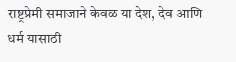राष्ट्रप्रेमी समाजाने केवळ या देश, देव आणि धर्म यासाठी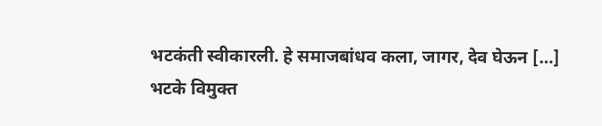भटकंती स्वीकारली. हे समाजबांधव कला, जागर, देव घेऊन […]
भटके विमुक्त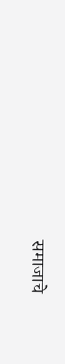समाजाचे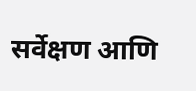सर्वेक्षण आणि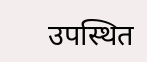उपस्थित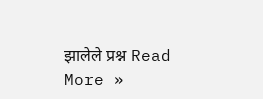झालेले प्रश्न Read More »